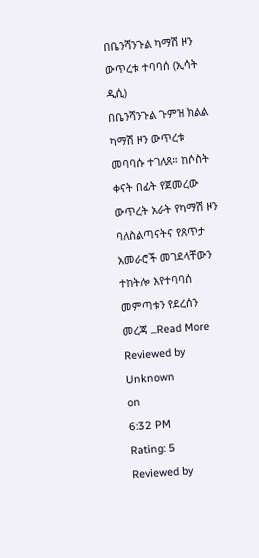በቤንሻንጉል ካማሽ ዞን ውጥረቱ ተባባሰ (ኢሳት ዲሲ)
በቤንሻንጉል ጉምዝ ክልል ካማሽ ዞን ውጥረቱ መባባሱ ተገለጸ። ከሶስት ቀናት በፊት የጀመረው ውጥረት አራት የካማሽ ዞን ባለስልጣናትና የጸጥታ አመራሮች መገደላቸውን ተከትሎ እየተባባሰ መምጣቱን የደረሰን መረጃ ...Read More
Reviewed by Unknown
on
6:32 PM
Rating: 5
Reviewed by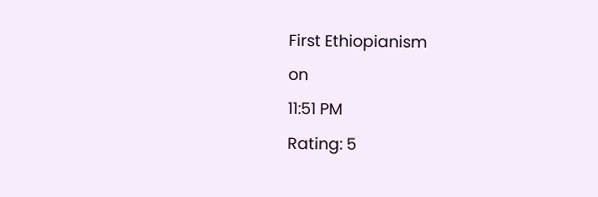First Ethiopianism
on
11:51 PM
Rating: 5